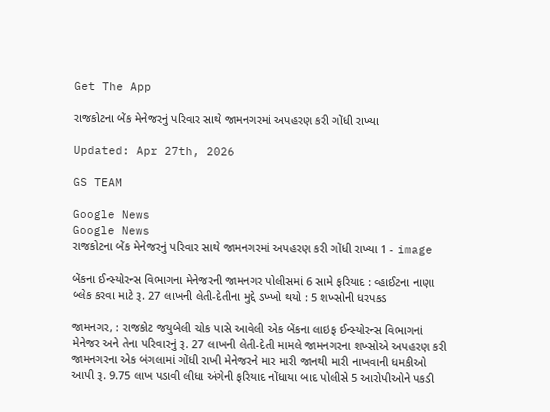Get The App

રાજકોટના બેંક મેનેજરનું પરિવાર સાથે જામનગરમાં અપહરણ કરી ગોંધી રાખ્યા

Updated: Apr 27th, 2026

GS TEAM

Google News
Google News
રાજકોટના બેંક મેનેજરનું પરિવાર સાથે જામનગરમાં અપહરણ કરી ગોંધી રાખ્યા 1 - image

બેંકના ઈન્સ્યોરન્સ વિભાગના મેનેજરની જામનગર પોલીસમાં 6 સામે ફરિયાદ : વ્હાઈટના નાણા બ્લેક કરવા માટે રૂ. 27 લાખની લેતી-દેતીના મુદ્દે ડખ્ખો થયો : 5 શખ્સોની ધરપકડ

જામનગર, : રાજકોટ જયુબેલી ચોક પાસે આવેલી એક બેંકના લાઇફ ઈન્સ્યોરન્સ વિભાગનાં મેનેજર અને તેના પરિવારનું રૂ. 27 લાખની લેતી-દેતી મામલે જામનગરના શખ્સોએ અપહરણ કરી જામનગરના એક બંગલામાં ગોંધી રાખી મેનેજરને માર મારી જાનથી મારી નાખવાની ધમકીઓ આપી રૂ. 9.75 લાખ પડાવી લીધા અંગેની ફરિયાદ નોંધાયા બાદ પોલીસે 5 આરોપીઓને પકડી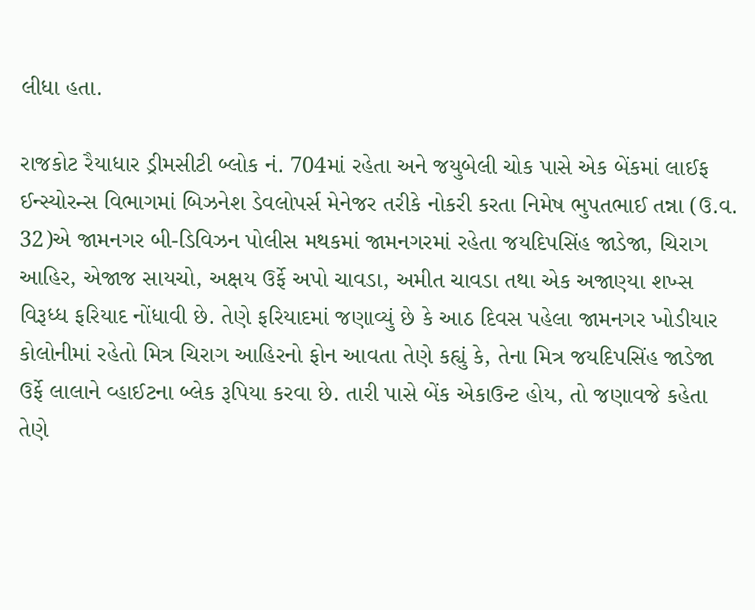લીધા હતા.

રાજકોટ રૈયાધાર ડ્રીમસીટી બ્લોક નં. 704માં રહેતા અને જયુબેલી ચોક પાસે એક બેંકમાં લાઈફ ઈન્સ્યોરન્સ વિભાગમાં બિઝનેશ ડેવલોપર્સ મેનેજર તરીકે નોકરી કરતા નિમેષ ભુપતભાઈ તન્ના (ઉ.વ. 32)એ જામનગર બી-ડિવિઝન પોલીસ મથકમાં જામનગરમાં રહેતા જયદિપસિંહ જાડેજા, ચિરાગ આહિર, એજાજ સાયચો, અક્ષય ઉર્ફે અપો ચાવડા, અમીત ચાવડા તથા એક અજાણ્યા શખ્સ વિરૂધ્ધ ફરિયાદ નોંધાવી છે. તેણે ફરિયાદમાં જણાવ્યું છે કે આઠ દિવસ પહેલા જામનગર ખોડીયાર કોલોનીમાં રહેતો મિત્ર ચિરાગ આહિરનો ફોન આવતા તેણે કહ્યું કે, તેના મિત્ર જયદિપસિંહ જાડેજા ઉર્ફે લાલાને વ્હાઈટના બ્લેક રૂપિયા કરવા છે. તારી પાસે બેંક એકાઉન્ટ હોય, તો જણાવજે કહેતા તેણે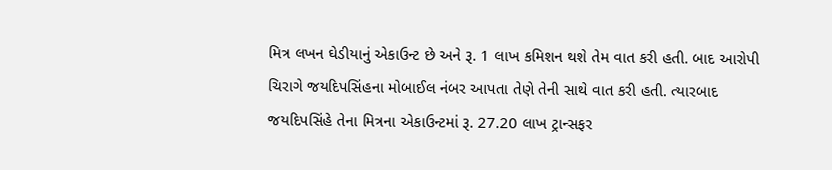મિત્ર લખન ઘેડીયાનું એકાઉન્ટ છે અને રૂ. 1 લાખ કમિશન થશે તેમ વાત કરી હતી. બાદ આરોપી ચિરાગે જયદિપસિંહના મોબાઈલ નંબર આપતા તેણે તેની સાથે વાત કરી હતી. ત્યારબાદ જયદિપસિંહે તેના મિત્રના એકાઉન્ટમાં રૂ. 27.20 લાખ ટ્રાન્સફર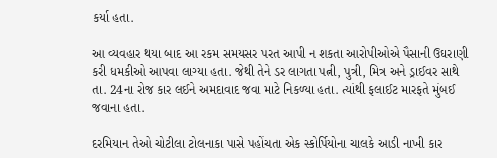કર્યા હતા.

આ વ્યવહાર થયા બાદ આ રકમ સમયસર પરત આપી ન શકતા આરોપીઓએ પૈસાની ઉઘરાણી કરી ધમકીઓ આપવા લાગ્યા હતા. જેથી તેને ડર લાગતા પત્ની, પુત્રી, મિત્ર અને ડ્રાઈવર સાથે તા. 24ના રોજ કાર લઈને અમદાવાદ જવા માટે નિકળ્યા હતા. ત્યાંથી ફલાઈટ મારફતે મુંબઈ જવાના હતા.

દરમિયાન તેઓ ચોટીલા ટોલનાકા પાસે પહોંચતા એક સ્કોર્પિયોના ચાલકે આડી નાખી કાર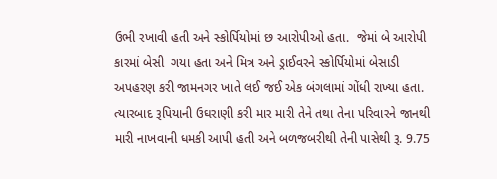ઉભી રખાવી હતી અને સ્કોર્પિયોમાં છ આરોપીઓ હતા.  જેમાં બે આરોપી કારમાં બેસી  ગયા હતા અને મિત્ર અને ડ્રાઈવરને સ્કોર્પિયોમાં બેસાડી અપહરણ કરી જામનગર ખાતે લઈ જઈ એક બંગલામાં ગોંધી રાખ્યા હતા. ત્યારબાદ રૂપિયાની ઉઘરાણી કરી માર મારી તેને તથા તેના પરિવારને જાનથી મારી નાખવાની ધમકી આપી હતી અને બળજબરીથી તેની પાસેથી રૂ. 9.75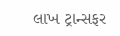લાખ ટ્રાન્સફર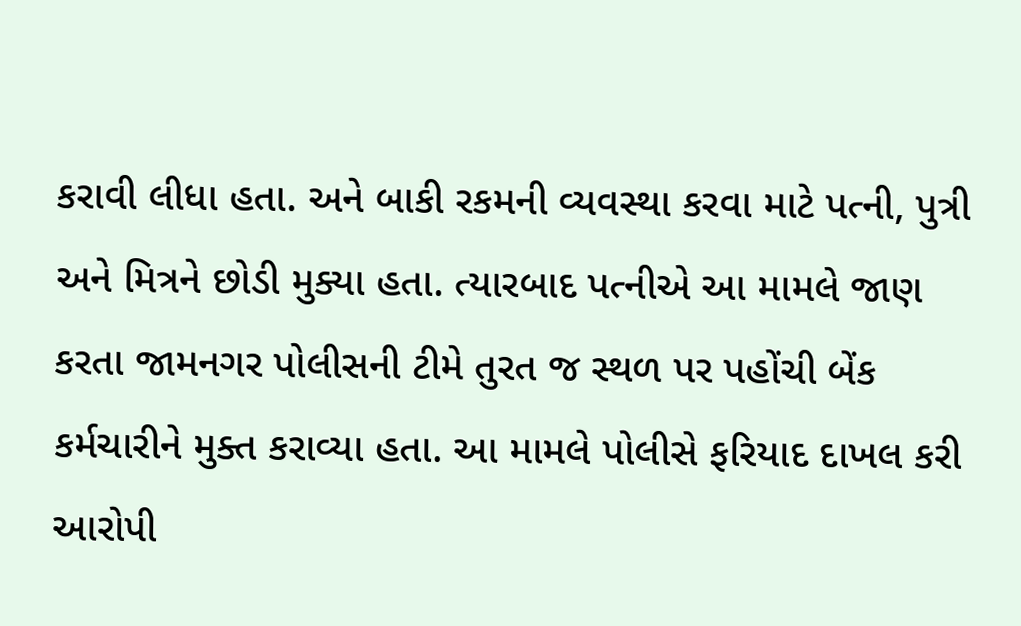કરાવી લીધા હતા. અને બાકી રકમની વ્યવસ્થા કરવા માટે પત્ની, પુત્રી અને મિત્રને છોડી મુક્યા હતા. ત્યારબાદ પત્નીએ આ મામલે જાણ કરતા જામનગર પોલીસની ટીમે તુરત જ સ્થળ પર પહોંચી બેંક કર્મચારીને મુક્ત કરાવ્યા હતા. આ મામલે પોલીસે ફરિયાદ દાખલ કરી આરોપી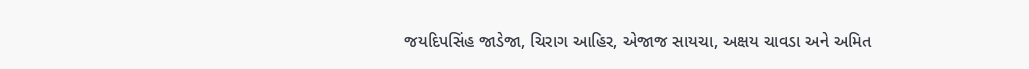જયદિપસિંહ જાડેજા, ચિરાગ આહિર, એજાજ સાયચા, અક્ષય ચાવડા અને અમિત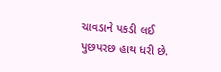ચાવડાને પકડી લઈ પુછપરછ હાથ ધરી છે.